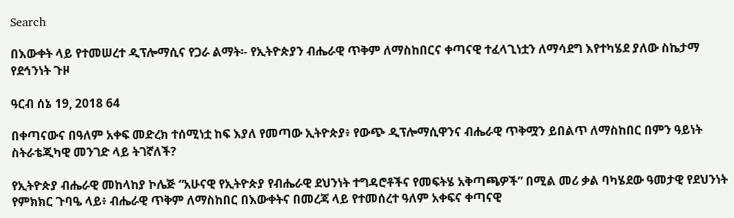Search

በእውቀት ላይ የተመሠረተ ዲፕሎማሲና የጋራ ልማት፡- የኢትዮጵያን ብሔራዊ ጥቅም ለማስከበርና ቀጣናዊ ተፈላጊነቷን ለማሳደግ እየተካሄደ ያለው ስኬታማ የደኅንነት ጉዞ

ዓርብ ሰኔ 19, 2018 64

በቀጣናውና በዓለም አቀፍ መድረክ ተሰሚነቷ ከፍ እያለ የመጣው ኢትዮጵያ፥ የውጭ ዲፕሎማሲዋንና ብሔራዊ ጥቅሟን ይበልጥ ለማስከበር በምን ዓይነት ስትራቴጂካዊ መንገድ ላይ ትገኛለች?

የኢትዮጵያ ብሔራዊ መከላከያ ኮሌጅ “አሁናዊ የኢትዮጵያ የብሔራዊ ደህንነት ተግዳሮቶችና የመፍትሄ አቅጣጫዎች” በሚል መሪ ቃል ባካሄደው ዓመታዊ የደህንነት የምክክር ጉባዔ ላይ፥ ብሔራዊ ጥቅም ለማስከበር በእውቀትና በመረጃ ላይ የተመሰረተ ዓለም አቀፍና ቀጣናዊ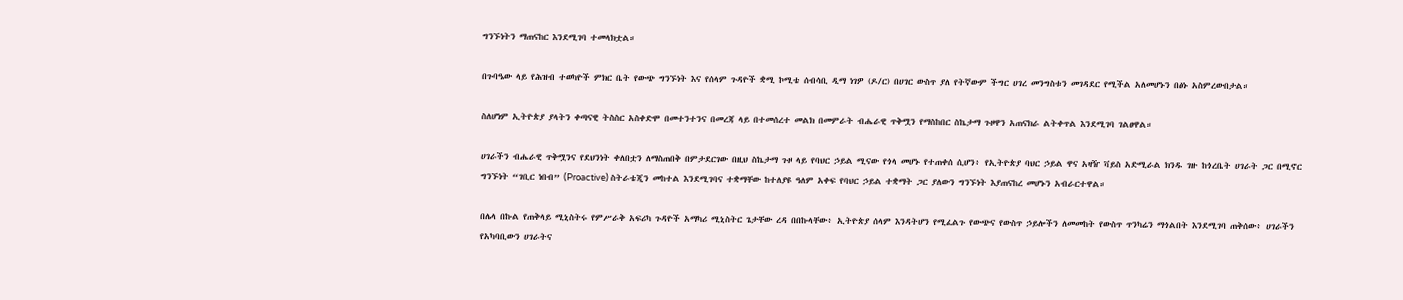ግንኙነትን ማጠናከር እንደሚገባ ተመላክቷል።

በጉባዔው ላይ የሕዝብ ተወካዮች ምክር ቤት የውጭ ግንኙነት እና የሰላም ጉዳዮች ቋሚ ኮሚቴ ሰብሳቢ ዲማ ነገዎ (ዶ/ር) በሀገር ውስጥ ያለ የትኛውም ችግር ሀገረ መንግስቱን መገዳደር የሚችል አለመሆኑን በፅኑ አስምረውበታል።

ስለሆነም ኢትዮጵያ ያላትን ቀጣናዊ ትስስር አስቀድሞ በመተንተንና በመረጃ ላይ በተመሰረተ መልክ በመምራት ብሔራዊ ጥቅሟን የማስከበር ስኬታማ ጉዞዋን አጠናክራ ልትቀጥል እንደሚገባ ገልፀዋል።

ሀገራችን ብሔራዊ ጥቅሟንና የደህንነት ቀለበቷን ለማስጠበቅ በምታደርገው በዚህ ስኬታማ ጉዞ ላይ የባህር ኃይል ሚናው የጎላ መሆኑ የተጠቀሰ ሲሆን፥ የኢትዮጵያ ባህር ኃይል ዋና አዛዥ ቫይስ አድሚራል ክንዱ ገዙ ከጎረቤት ሀገራት ጋር በሚኖር ግንኙነት “ገቢር ነበብ” (Proactive) ስትራቴጂን መከተል እንደሚገባና ተቋማቸው ከተለያዩ ዓለም አቀፍ የባህር ኃይል ተቋማት ጋር ያለውን ግንኙነት እያጠናከረ መሆኑን አብራርተዋል።

በሌላ በኩል የጠቅላይ ሚኒስትሩ የምሥራቅ አፍሪካ ጉዳዮች አማካሪ ሚኒስትር ጌታቸው ረዳ በበኩላቸው፥ ኢትዮጵያ ሰላም እንዳትሆን የሚፈልጉ የውጭና የውስጥ ኃይሎችን ለመመከት የውስጥ ጥንካሬን ማጎልበት እንደሚገባ ጠቅሰው፥ ሀገራችን የአካባቢውን ሀገራትና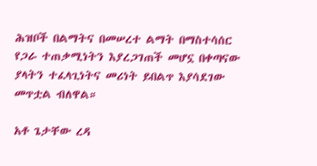ሕዝቦች በልማትና በመሠረተ ልማት በማስተሳሰር የጋራ ተጠቃሚነትን እያረጋገጠች መሆኗ በቀጣናው ያላትን ተፈላጊነትና መሪነት ይበልጥ እያሳደገው መጥቷል ብለዋል።

አቶ ጌታቸው ረዳ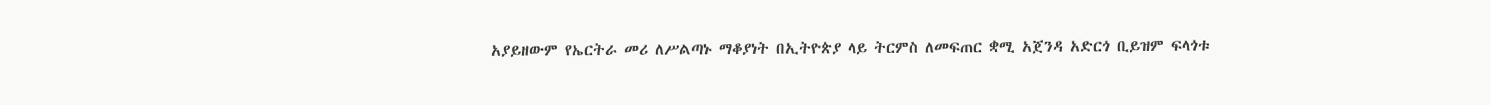አያይዘውም የኤርትራ መሪ ለሥልጣኑ ማቆያነት በኢትዮጵያ ላይ ትርምስ ለመፍጠር ቋሚ አጀንዳ አድርጎ ቢይዝም ፍላጎቱ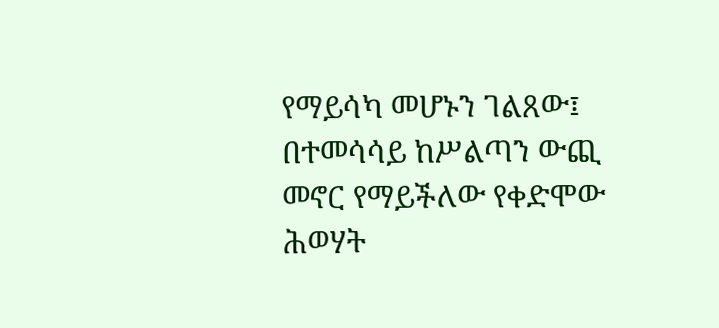የማይሳካ መሆኑን ገልጸው፤ በተመሳሳይ ከሥልጣን ውጪ መኖር የማይችለው የቀድሞው ሕወሃት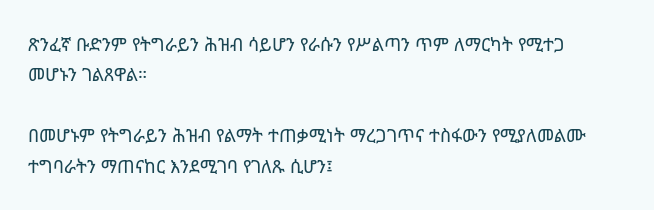ጽንፈኛ ቡድንም የትግራይን ሕዝብ ሳይሆን የራሱን የሥልጣን ጥም ለማርካት የሚተጋ መሆኑን ገልጸዋል።

በመሆኑም የትግራይን ሕዝብ የልማት ተጠቃሚነት ማረጋገጥና ተስፋውን የሚያለመልሙ ተግባራትን ማጠናከር እንደሚገባ የገለጹ ሲሆን፤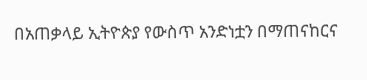በአጠቃላይ ኢትዮጵያ የውስጥ አንድነቷን በማጠናከርና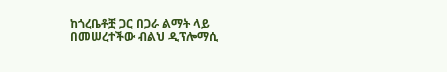ከጎረቤቶቿ ጋር በጋራ ልማት ላይ በመሠረተችው ብልህ ዲፕሎማሲ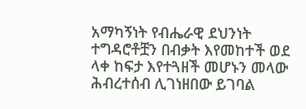አማካኝነት የብሔራዊ ደህንነት ተግዳሮቶቿን በብቃት እየመከተች ወደ ላቀ ከፍታ እየተጓዘች መሆኑን መላው ሕብረተሰብ ሊገነዘበው ይገባል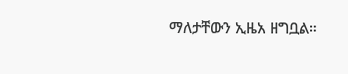ማለታቸውን ኢዜአ ዘግቧል።